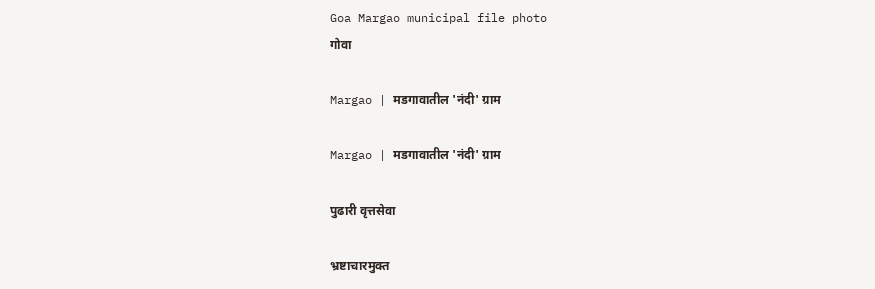Goa Margao municipal file photo
गोवा

Margao | मडगावातील 'नंदी' ग्राम

Margao | मडगावातील 'नंदी' ग्राम

पुढारी वृत्तसेवा

भ्रष्टाचारमुक्त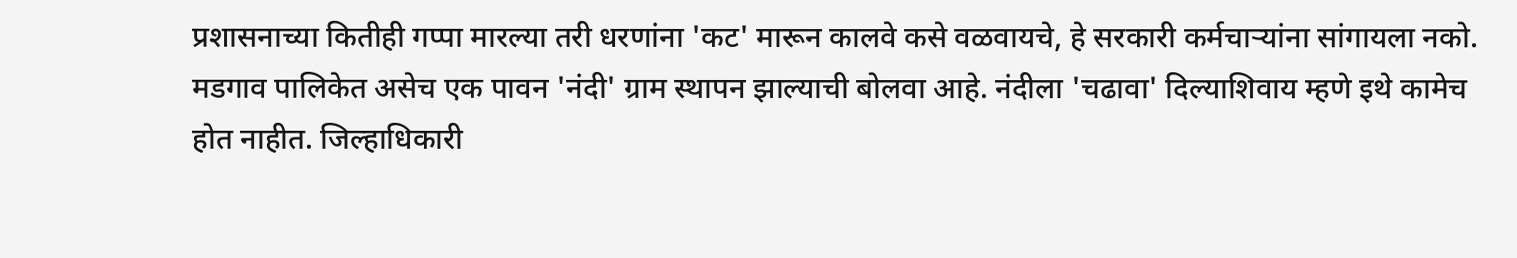प्रशासनाच्या कितीही गप्पा मारल्या तरी धरणांना 'कट' मारून कालवे कसे वळवायचे, हे सरकारी कर्मचाऱ्यांना सांगायला नको. मडगाव पालिकेत असेच एक पावन 'नंदी' ग्राम स्थापन झाल्याची बोलवा आहे. नंदीला 'चढावा' दिल्याशिवाय म्हणे इथे कामेच होत नाहीत. जिल्हाधिकारी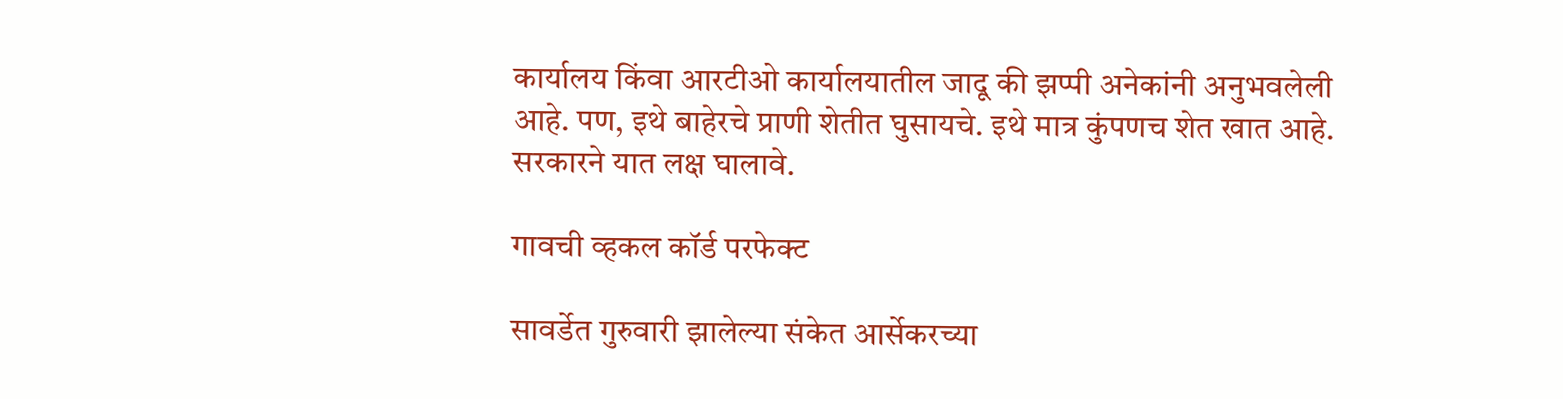कार्यालय किंवा आरटीओ कार्यालयातील जादू की झप्पी अनेकांनी अनुभवलेली आहे. पण, इथे बाहेरचे प्राणी शेतीत घुसायचे. इथे मात्र कुंपणच शेत खात आहे. सरकारने यात लक्ष घालावे.

गावची व्हकल कॉर्ड परफेक्ट

सावर्डेत गुरुवारी झालेल्या संकेत आर्सेकरच्या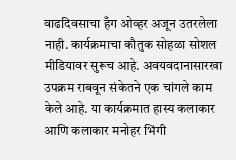वाढदिवसाचा हँग ओव्हर अजून उतरलेला नाही. कार्यक्रमाचा कौतुक सोहळा सोशल मीडियावर सुरूच आहे. अवयवदानासारखा उपक्रम राबवून संकेतने एक चांगले काम केले आहे. या कार्यक्रमात हास्य कलाकार आणि कलाकार मनोहर भिंगी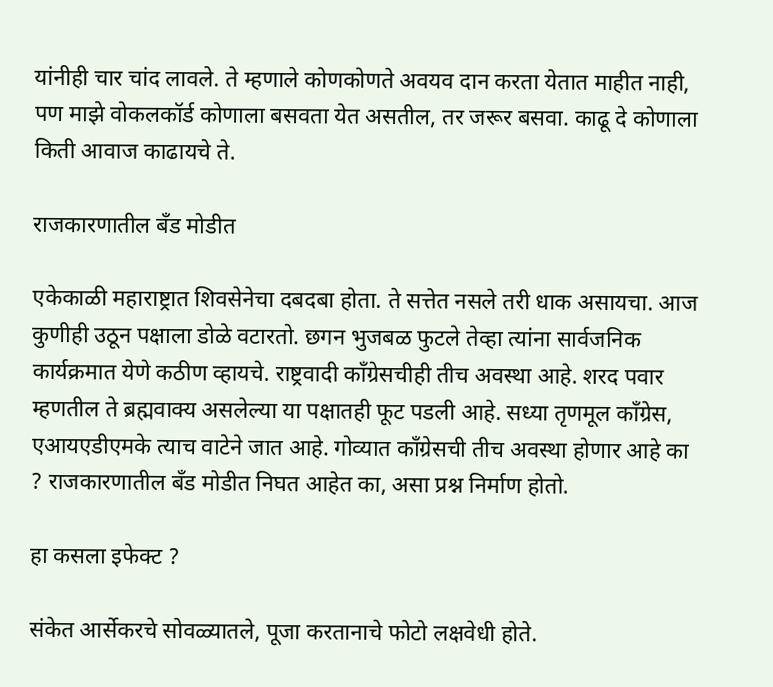यांनीही चार चांद लावले. ते म्हणाले कोणकोणते अवयव दान करता येतात माहीत नाही, पण माझे वोकलकॉर्ड कोणाला बसवता येत असतील, तर जरूर बसवा. काढू दे कोणाला किती आवाज काढायचे ते.

राजकारणातील बँड मोडीत

एकेकाळी महाराष्ट्रात शिवसेनेचा दबदबा होता. ते सत्तेत नसले तरी धाक असायचा. आज कुणीही उठून पक्षाला डोळे वटारतो. छगन भुजबळ फुटले तेव्हा त्यांना सार्वजनिक कार्यक्रमात येणे कठीण व्हायचे. राष्ट्रवादी काँग्रेसचीही तीच अवस्था आहे. शरद पवार म्हणतील ते ब्रह्मवाक्य असलेल्या या पक्षातही फूट पडली आहे. सध्या तृणमूल काँग्रेस, एआयएडीएमके त्याच वाटेने जात आहे. गोव्यात काँग्रेसची तीच अवस्था होणार आहे का ? राजकारणातील बँड मोडीत निघत आहेत का, असा प्रश्न निर्माण होतो.

हा कसला इफेक्ट ?

संकेत आर्सेकरचे सोवळ्यातले, पूजा करतानाचे फोटो लक्षवेधी होते.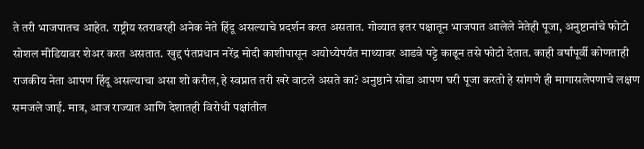ते तरी भाजपातच आहेत. राष्ट्रीय स्तरावरही अनेक नेते हिंदू असल्याचे प्रदर्शन करत असतात. गोव्यात इतर पक्षातून भाजपात आलेले नेतेही पूजा, अनुष्टानांचे फोटो सोशल मीडियावर शेअर करत असतात. खुद्द पंतप्रधान नरेंद्र मोदी काशीपासून अयोध्येपर्यंत माथ्यावर आडवे पट्टे काढून तसे फोटो देतात. काही वर्षांपूर्वी कोणताही राजकीय नेता आपण हिंदू असल्याचा असा शो करील, हे स्वप्नात तरी खरे वाटले असते का? अनुष्ठाने सोडा आपण घरी पूजा करतो हे सांगणे ही मागासलेपणाचे लक्षण समजले जाई. मात्र, आज राज्यात आणि देशातही विरोधी पक्षांतील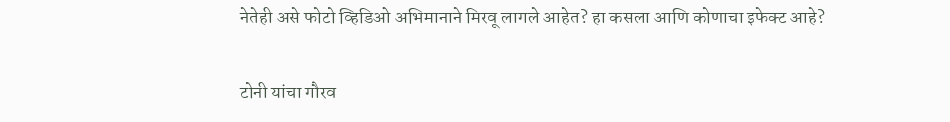नेतेही असे फोटो व्हिडिओ अभिमानाने मिरवू लागले आहेत? हा कसला आणि कोणाचा इफेक्ट आहे?

टोनी यांचा गौरव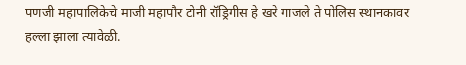पणजी महापालिकेचे माजी महापौर टोनी रॉड्रिगीस हे खरे गाजले ते पोलिस स्थानकावर हल्ला झाला त्यावेळी.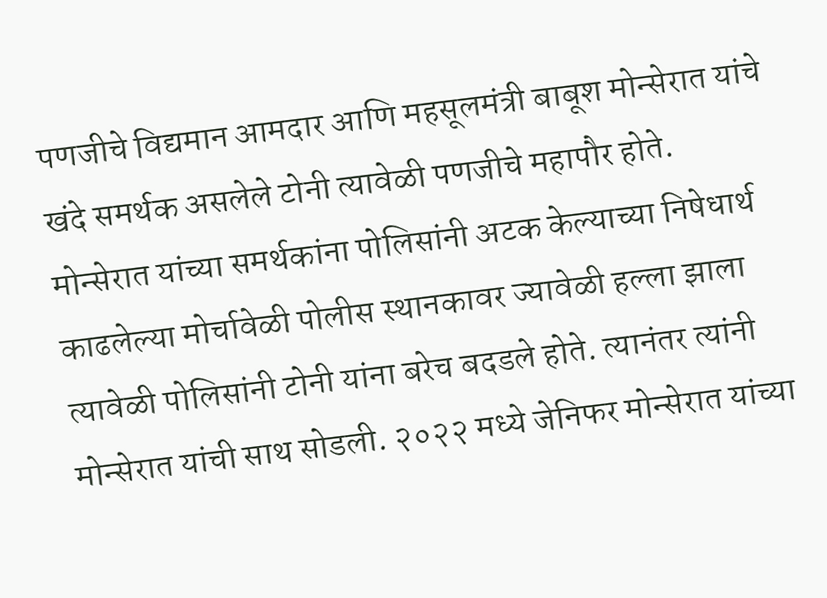पणजीचे विद्यमान आमदार आणि महसूलमंत्री बाबूश मोन्सेरात यांचे खंदे समर्थक असलेले टोनी त्यावेळी पणजीचे महापौर होते. मोन्सेरात यांच्या समर्थकांना पोलिसांनी अटक केल्याच्या निषेधार्थ काढलेल्या मोर्चावेळी पोलीस स्थानकावर ज्यावेळी हल्ला झाला त्यावेळी पोलिसांनी टोनी यांना बरेच बदडले होते. त्यानंतर त्यांनी मोन्सेरात यांची साथ सोडली. २०२२ मध्ये जेनिफर मोन्सेरात यांच्या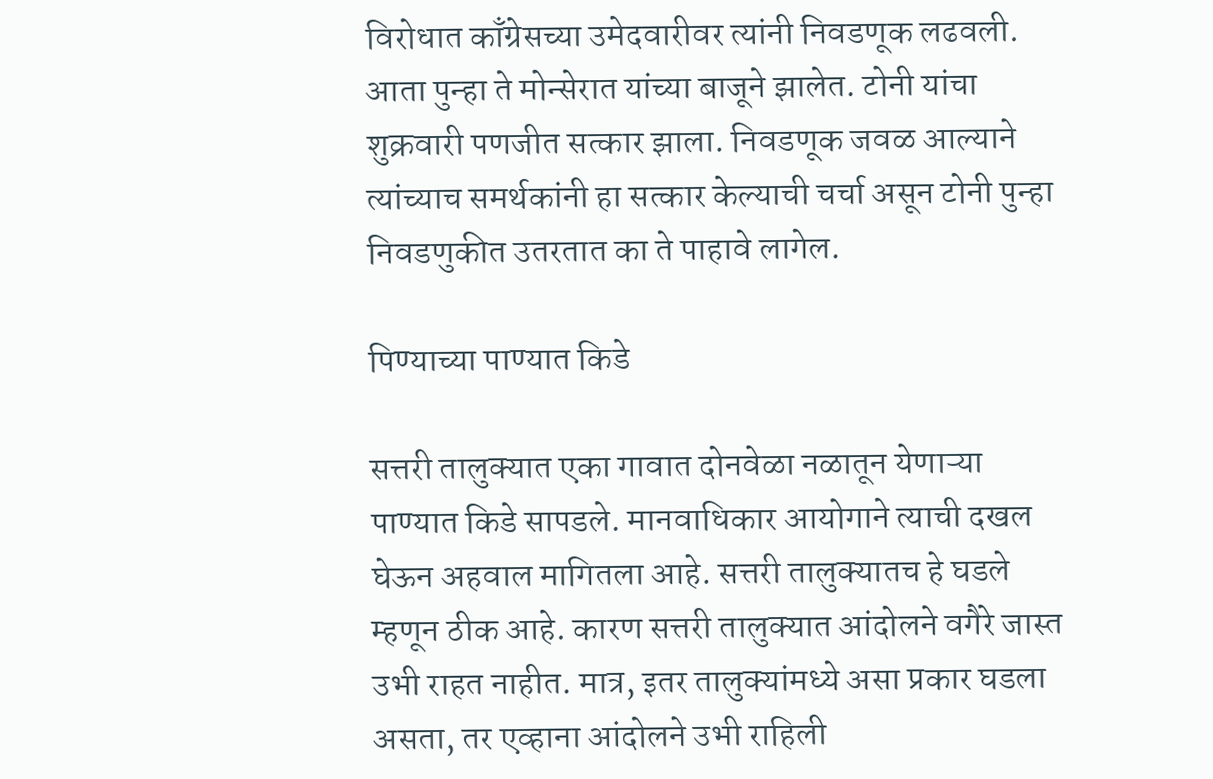विरोधात काँग्रेसच्या उमेदवारीवर त्यांनी निवडणूक लढवली. आता पुन्हा ते मोन्सेरात यांच्या बाजूने झालेत. टोनी यांचा शुक्रवारी पणजीत सत्कार झाला. निवडणूक जवळ आल्याने त्यांच्याच समर्थकांनी हा सत्कार केल्याची चर्चा असून टोनी पुन्हा निवडणुकीत उतरतात का ते पाहावे लागेल.

पिण्याच्या पाण्यात किडे

सत्तरी तालुक्यात एका गावात दोनवेळा नळातून येणाऱ्या पाण्यात किडे सापडले. मानवाधिकार आयोगाने त्याची दखल घेऊन अहवाल मागितला आहे. सत्तरी तालुक्यातच हे घडले म्हणून ठीक आहे. कारण सत्तरी तालुक्यात आंदोलने वगैरे जास्त उभी राहत नाहीत. मात्र, इतर तालुक्यांमध्ये असा प्रकार घडला असता, तर एव्हाना आंदोलने उभी राहिली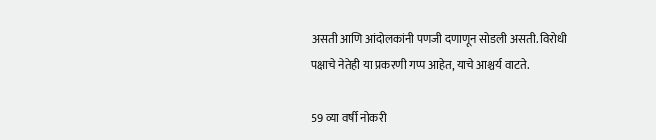असती आणि आंदोलकांनी पणजी दणाणून सोडली असती. विरोधी पक्षाचे नेतेही या प्रकरणी गप्प आहेत, याचे आश्चर्य वाटते.

59 व्या वर्षी नोकरी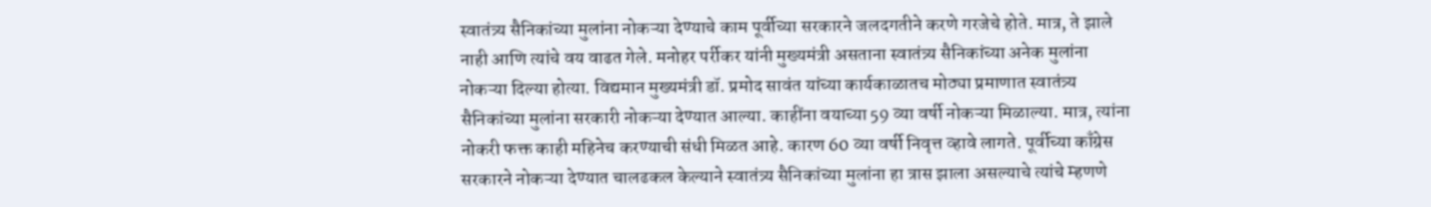स्वातंत्र्य सैनिकांच्या मुलांना नोकऱ्या देण्याचे काम पूर्वीच्या सरकारने जलदगतीने करणे गरजेचे होते. मात्र, ते झाले नाही आणि त्यांचे वय वाढत गेले. मनोहर पर्रीकर यांनी मुख्यमंत्री असताना स्वातंत्र्य सैनिकांच्या अनेक मुलांना नोकऱ्या दिल्या होत्या. विद्यमान मुख्यमंत्री डॉ. प्रमोद सावंत यांच्या कार्यकाळातच मोठ्या प्रमाणात स्वातंत्र्य सैनिकांच्या मुलांना सरकारी नोकऱ्या देण्यात आल्या. काहींना वयाच्या 59 व्या वर्षी नोकऱ्या मिळाल्या. मात्र, त्यांना नोकरी फक्त काही महिनेच करण्याची संधी मिळत आहे. कारण 60 व्या वर्षी निवृत्त व्हावे लागते. पूर्वीच्या काँग्रेस सरकारने नोकऱ्या देण्यात चालढकल केल्याने स्वातंत्र्य सैनिकांच्या मुलांना हा त्रास झाला असल्याचे त्यांचे म्हणणे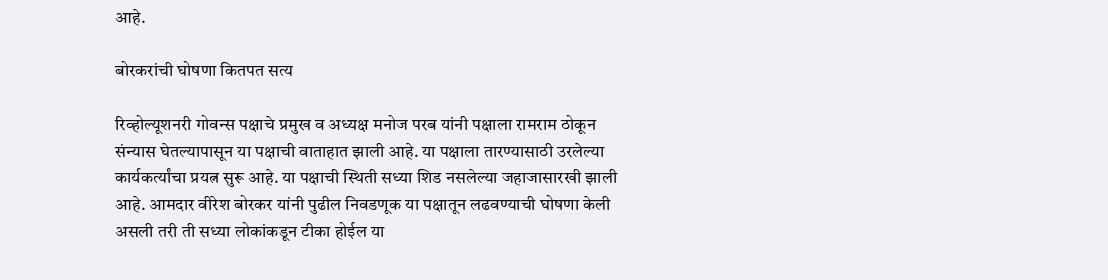आहे.

बोरकरांची घोषणा कितपत सत्य

रिव्होल्यूशनरी गोवन्स पक्षाचे प्रमुख व अध्यक्ष मनोज परब यांनी पक्षाला रामराम ठोकून संन्यास घेतल्यापासून या पक्षाची वाताहात झाली आहे. या पक्षाला तारण्यासाठी उरलेल्या कार्यकर्त्यांचा प्रयत्न सुरू आहे. या पक्षाची स्थिती सध्या शिड नसलेल्या जहाजासारखी झाली आहे. आमदार वीरेश बोरकर यांनी पुढील निवडणूक या पक्षातून लढवण्याची घोषणा केली असली तरी ती सध्या लोकांकडून टीका होईल या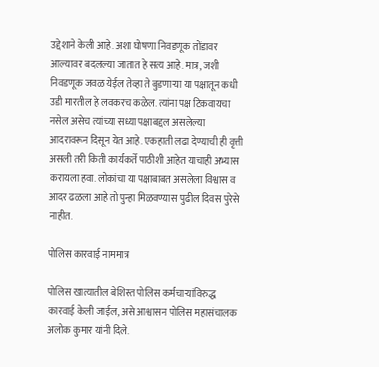उद्देशाने केली आहे. अशा घोषणा निवडणूक तोंडावर आल्यावर बदलल्या जातात हे सत्य आहे. मात्र, जशी निवडणूक जवळ येईल तेव्हा ते बुडणाऱ्या या पक्षातून कधी उडी मारतील हे लवकरच कळेल. त्यांना पक्ष टिकवायचा नसेल असेच त्यांच्या सध्या पक्षाबद्दल असलेल्या आदरावरून दिसून येत आहे. एकहाती लढा देण्याची ही वृत्ती असली तरी किती कार्यकर्ते पाठीशी आहेत याचाही अभ्यास करायला हवा. लोकांचा या पक्षाबाबत असलेला विश्वास व आदर ढळला आहे तो पुन्हा मिळवण्यास पुढील दिवस पुरेसे नाहीत.

पोलिस कारवाई नाममात्र

पोलिस खात्यातील बेशिस्त पोलिस कर्मचाऱ्यांविरुद्ध कारवाई केली जाईल, असे आश्वासन पोलिस महासंचालक अलोक कुमार यांनी दिले.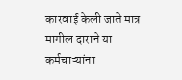कारवाई केली जाते मात्र मागील दाराने या कर्मचाऱ्यांना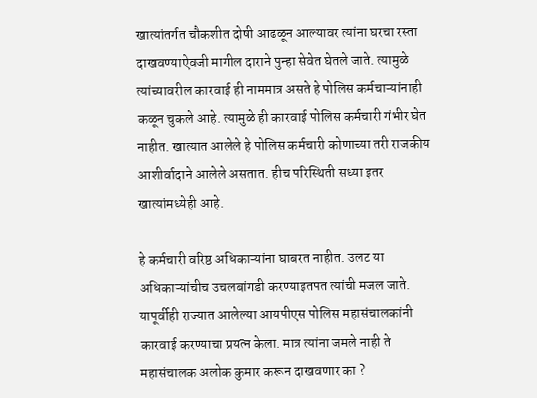खात्यांतर्गत चौकशीत दोषी आढळून आल्यावर त्यांना घरचा रस्ता दाखवण्याऐवजी मागील दाराने पुन्हा सेवेत घेतले जाते. त्यामुळे त्यांच्यावरील कारवाई ही नाममात्र असते हे पोलिस कर्मचाऱ्यांनाही कळून चुकले आहे. त्यामुळे ही कारवाई पोलिस कर्मचारी गंभीर घेत नाहीत. खात्यात आलेले हे पोलिस कर्मचारी कोणाच्या तरी राजकीय आशीर्वादाने आलेले असतात. हीच परिस्थिती सध्या इतर खात्यांमध्येही आहे.

हे कर्मचारी वरिष्ठ अधिकाऱ्यांना घाबरत नाहीत. उलट या अधिकाऱ्यांचीच उचलबांगडी करण्याइतपत त्यांची मजल जाते. यापूर्वीही राज्यात आलेल्या आयपीएस पोलिस महासंचालकांनी कारवाई करण्याचा प्रयत्न केला. मात्र त्यांना जमले नाही ते महासंचालक अलोक कुमार करून दाखवणार का ?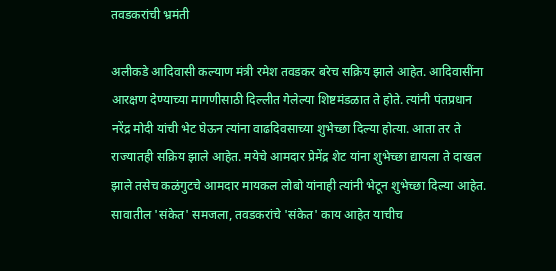तवडकरांची भ्रमंती

अलीकडे आदिवासी कल्याण मंत्री रमेश तवडकर बरेच सक्रिय झाले आहेत. आदिवासींना आरक्षण देण्याच्या मागणीसाठी दिल्लीत गेलेल्या शिष्टमंडळात ते होते. त्यांनी पंतप्रधान नरेंद्र मोदी यांची भेट घेऊन त्यांना वाढदिवसाच्या शुभेच्छा दिल्या होत्या. आता तर ते राज्यातही सक्रिय झाले आहेत. मयेचे आमदार प्रेमेंद्र शेट यांना शुभेच्छा द्यायला ते दाखल झाले तसेच कळंगुटचे आमदार मायकल लोबो यांनाही त्यांनी भेटून शुभेच्छा दिल्या आहेत. सावातील 'संकेत' समजला, तवडकरांचे 'संकेत' काय आहेत याचीच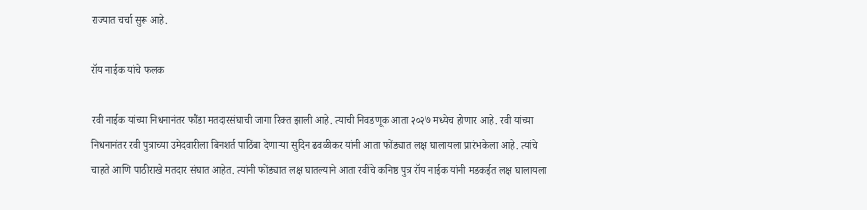राज्यात चर्चा सुरू आहे.

रॉय नाईक यांचे फलक

रवी नाईक यांच्या निधनानंतर फौंडा मतदारसंघाची जागा रिक्त झाली आहे. त्याची निवडणूक आता २०२७ मध्येच होणार आहे. रवी यांच्या निधनानंतर रवी पुत्राच्या उमेदवारीला बिनशर्त पाठिंबा देणाऱ्या सुदिन ढवळीकर यांनी आता फोंड्यात लक्ष घालायला प्रारंभकेला आहे. त्यांचे चाहते आणि पाठीराखे मतदार संघात आहेत. त्यांनी फोंड्यात लक्ष घातल्याने आता रवींचे कनिष्ठ पुत्र रॉय नाईक यांनी मडकईत लक्ष घालायला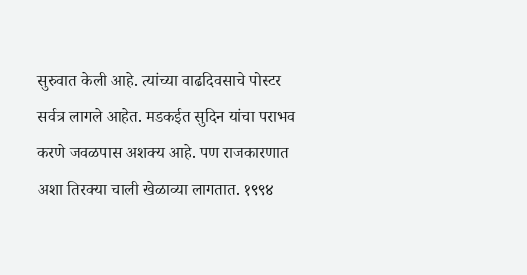सुरुवात केली आहे. त्यांच्या वाढदिवसाचे पोस्टर सर्वत्र लागले आहेत. मडकईत सुदिन यांचा पराभव करणे जवळपास अशक्य आहे. पण राजकारणात अशा तिरक्या चाली खेळाव्या लागतात. १९९४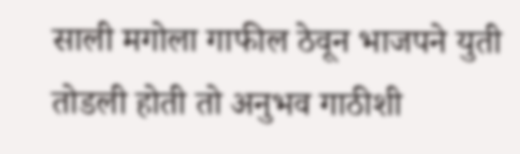साली मगोला गाफील ठेवून भाजपने युती तोडली होती तो अनुभव गाठीशी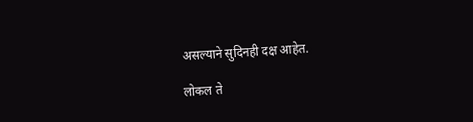असल्याने सुदिनही दक्ष आहेत.

लोकल ते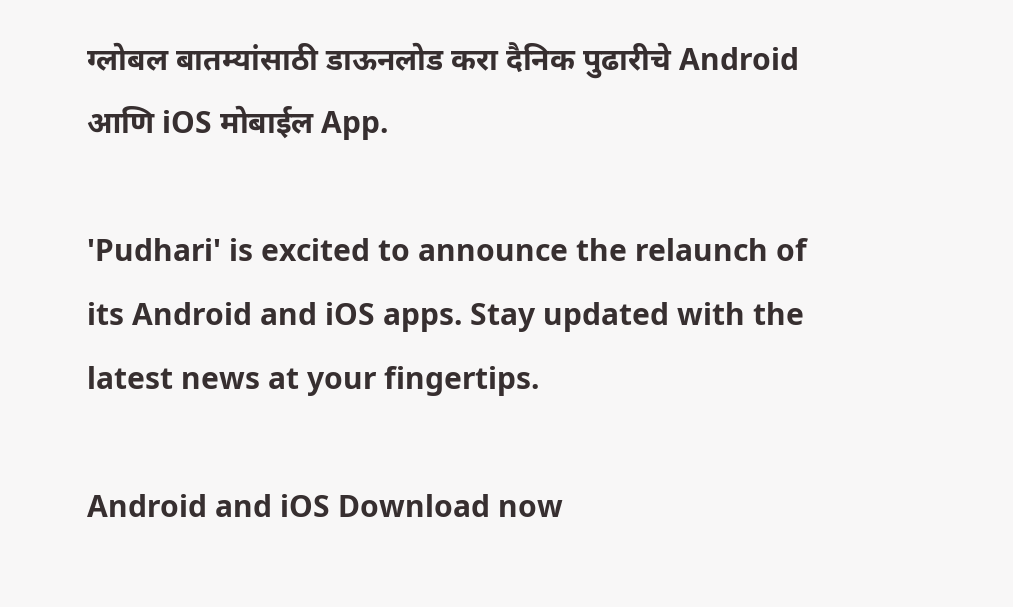ग्लोबल बातम्यांसाठी डाऊनलोड करा दैनिक पुढारीचे Android आणि iOS मोबाईल App.

'Pudhari' is excited to announce the relaunch of its Android and iOS apps. Stay updated with the latest news at your fingertips.

Android and iOS Download now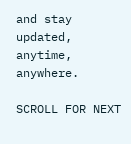and stay updated, anytime, anywhere.

SCROLL FOR NEXT